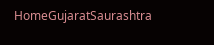HomeGujaratSaurashtra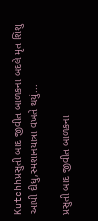Kutchhપ્રસુતી બાદ જીવીત બાળકના બદલે મૃત શિશુ આપી દીધુ,સ્મશાનયાત્રા વખતે થયું...

પ્રસુતી બાદ જીવીત બાળકના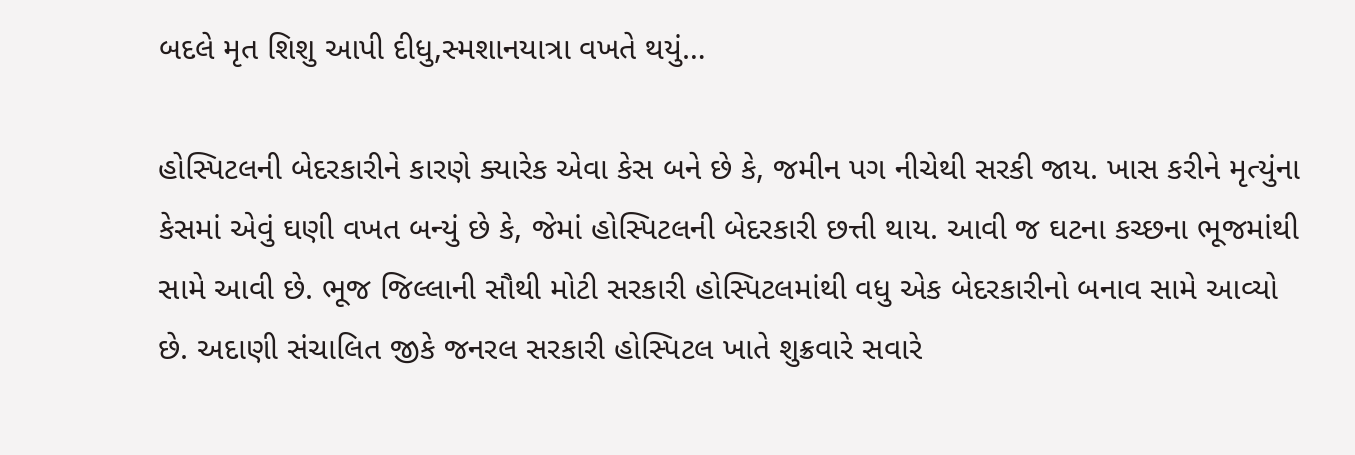બદલે મૃત શિશુ આપી દીધુ,સ્મશાનયાત્રા વખતે થયું…

હોસ્પિટલની બેદરકારીને કારણે ક્યારેક એવા કેસ બને છે કે, જમીન પગ નીચેથી સરકી જાય. ખાસ કરીને મૃત્યુંના કેસમાં એવું ઘણી વખત બન્યું છે કે, જેમાં હોસ્પિટલની બેદરકારી છત્તી થાય. આવી જ ઘટના કચ્છના ભૂજમાંથી સામે આવી છે. ભૂજ જિલ્લાની સૌથી મોટી સરકારી હોસ્પિટલમાંથી વધુ એક બેદરકારીનો બનાવ સામે આવ્યો છે. અદાણી સંચાલિત જીકે જનરલ સરકારી હોસ્પિટલ ખાતે શુક્રવારે સવારે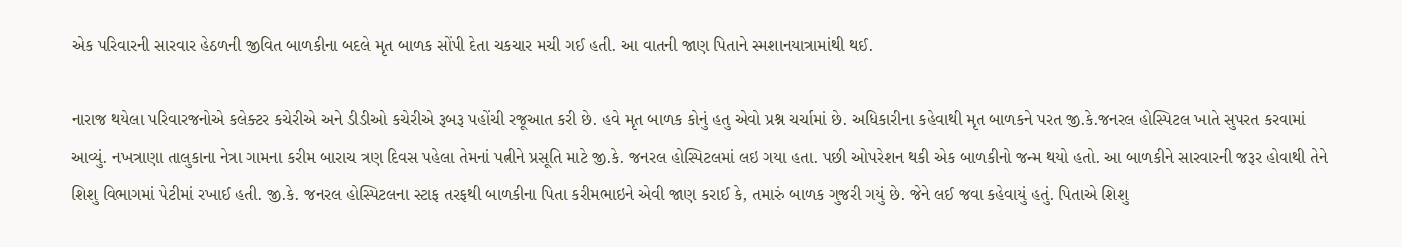એક પરિવારની સારવાર હેઠળની જીવિત બાળકીના બદલે મૃત બાળક સોંપી દેતા ચકચાર મચી ગઈ હતી. આ વાતની જાણ પિતાને સ્મશાનયાત્રામાંથી થઈ.

નારાજ થયેલા પરિવારજનોએ કલેક્ટર કચેરીએ અને ડીડીઓ કચેરીએ રૂબરૂ પહોંચી રજૂઆત કરી છે. હવે મૃત બાળક કોનું હતુ એવો પ્રશ્ન ચર્ચામાં છે. અધિકારીના કહેવાથી મૃત બાળકને પરત જી.કે.જનરલ હોસ્પિટલ ખાતે સુપરત કરવામાં આવ્યું. નખત્રાણા તાલુકાના નેત્રા ગામના કરીમ બારાચ ત્રણ દિવસ પહેલા તેમનાં પત્નીને પ્રસૂતિ માટે જી.કે. જનરલ હોસ્પિટલમાં લઇ ગયા હતા. પછી ઓપરેશન થકી એક બાળકીનો જન્મ થયો હતો. આ બાળકીને સારવારની જરૂર હોવાથી તેને શિશુ વિભાગમાં પેટીમાં રખાઈ હતી. જી.કે. જનરલ હોસ્પિટલના સ્ટાફ તરફથી બાળકીના પિતા કરીમભાઇને એવી જાણ કરાઈ કે, તમારું બાળક ગુજરી ગયું છે. જેને લઈ જવા કહેવાયું હતું. પિતાએ શિશુ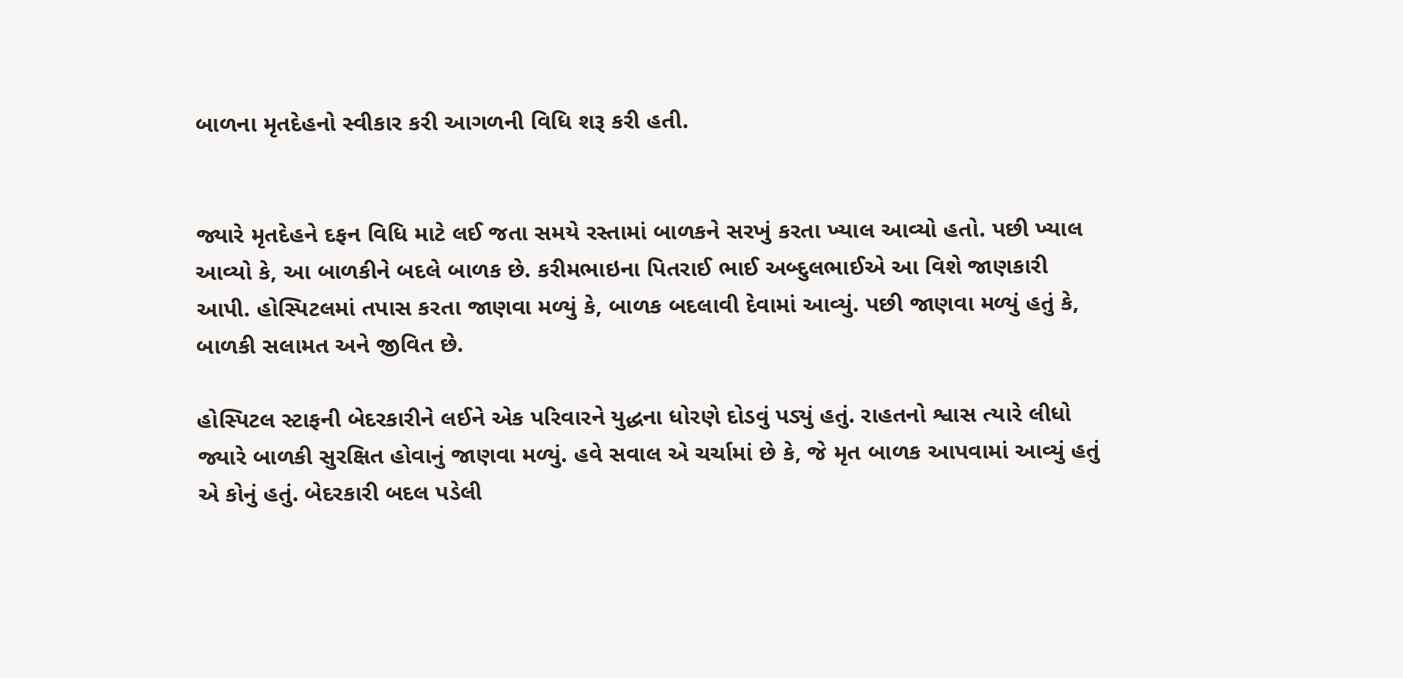બાળના મૃતદેહનો સ્વીકાર કરી આગળની વિધિ શરૂ કરી હતી.


જ્યારે મૃતદેહને દફન વિધિ માટે લઈ જતા સમયે રસ્તામાં બાળકને સરખું કરતા ખ્યાલ આવ્યો હતો. પછી ખ્યાલ આવ્યો કે, આ બાળકીને બદલે બાળક છે. કરીમભાઇના પિતરાઈ ભાઈ અબ્દુલભાઈએ આ વિશે જાણકારી આપી. હોસ્પિટલમાં તપાસ કરતા જાણવા મળ્યું કે, બાળક બદલાવી દેવામાં આવ્યું. પછી જાણવા મળ્યું હતું કે, બાળકી સલામત અને જીવિત છે.

હોસ્પિટલ સ્ટાફની બેદરકારીને લઈને એક પરિવારને યુદ્ધના ધોરણે દોડવું પડ્યું હતું. રાહતનો શ્વાસ ત્યારે લીધો જ્યારે બાળકી સુરક્ષિત હોવાનું જાણવા મળ્યું. હવે સવાલ એ ચર્ચામાં છે કે, જે મૃત બાળક આપવામાં આવ્યું હતું એ કોનું હતું. બેદરકારી બદલ પડેલી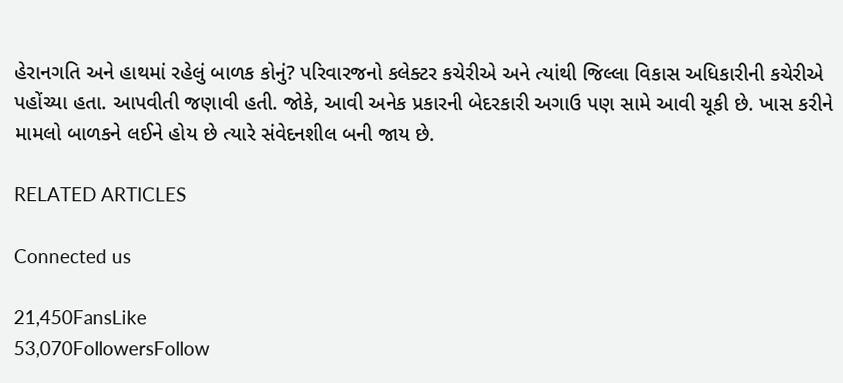હેરાનગતિ અને હાથમાં રહેલું બાળક કોનું? પરિવારજનો કલેક્ટર કચેરીએ અને ત્યાંથી જિલ્લા વિકાસ અધિકારીની કચેરીએ પહોંચ્યા હતા. આપવીતી જણાવી હતી. જોકે, આવી અનેક પ્રકારની બેદરકારી અગાઉ પણ સામે આવી ચૂકી છે. ખાસ કરીને મામલો બાળકને લઈને હોય છે ત્યારે સંવેદનશીલ બની જાય છે.

RELATED ARTICLES

Connected us

21,450FansLike
53,070FollowersFollow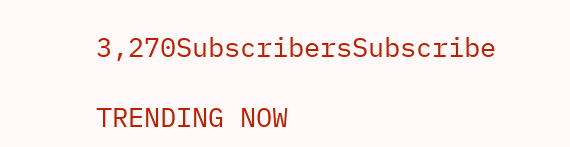3,270SubscribersSubscribe

TRENDING NOW